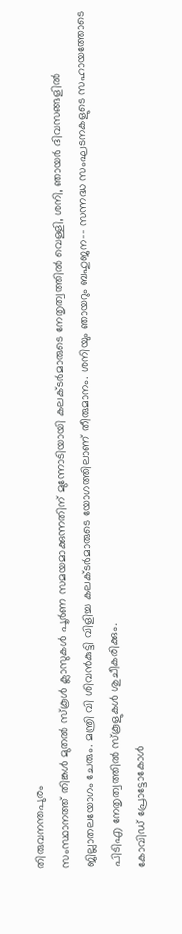തിരുവനന്തപുരം
സംസ്ഥാനത്ത് തിങ്കൾ മുതൽ സ്കൂൾ ക്ലാസുകൾ പൂർണ സമയമാക്കുന്നതിന് മുന്നോടിയായി കലക്ടർമാരുടെ നേതൃത്വത്തിൽ വെള്ളി, ശനി, ഞായർ ദിവസങ്ങളിൽ ജില്ലാതലയോഗം ചേരും. മന്ത്രി വി ശിവൻകുട്ടി വിളിച്ച കലക്ടർമാരുടെ യോഗത്തിലാണ് തീരുമാനം. ശനിയും ഞായറും ബഹുജന–- സന്നദ്ധ സംഘടനകളുടെ സഹായത്തോടെ പിടിഎ നേതൃത്വത്തിൽ സ്കൂളുകൾ ശുചീകരിക്കും.
കോവിഡ് പ്രോട്ടോകോൾ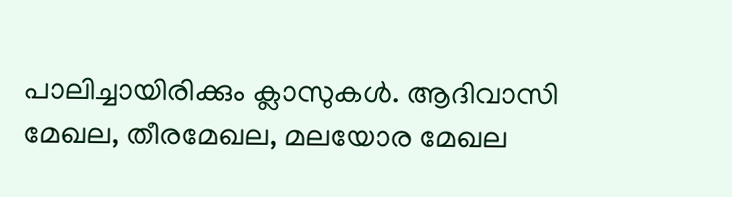പാലിച്ചായിരിക്കും ക്ലാസുകൾ. ആദിവാസി മേഖല, തീരമേഖല, മലയോര മേഖല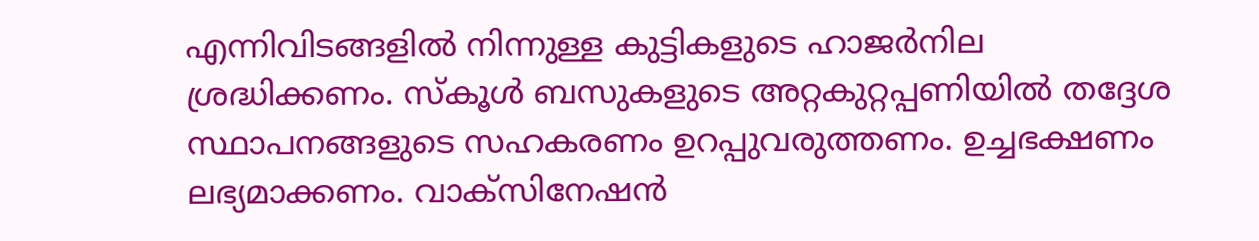എന്നിവിടങ്ങളിൽ നിന്നുള്ള കുട്ടികളുടെ ഹാജർനില ശ്രദ്ധിക്കണം. സ്കൂൾ ബസുകളുടെ അറ്റകുറ്റപ്പണിയിൽ തദ്ദേശ സ്ഥാപനങ്ങളുടെ സഹകരണം ഉറപ്പുവരുത്തണം. ഉച്ചഭക്ഷണം ലഭ്യമാക്കണം. വാക്സിനേഷൻ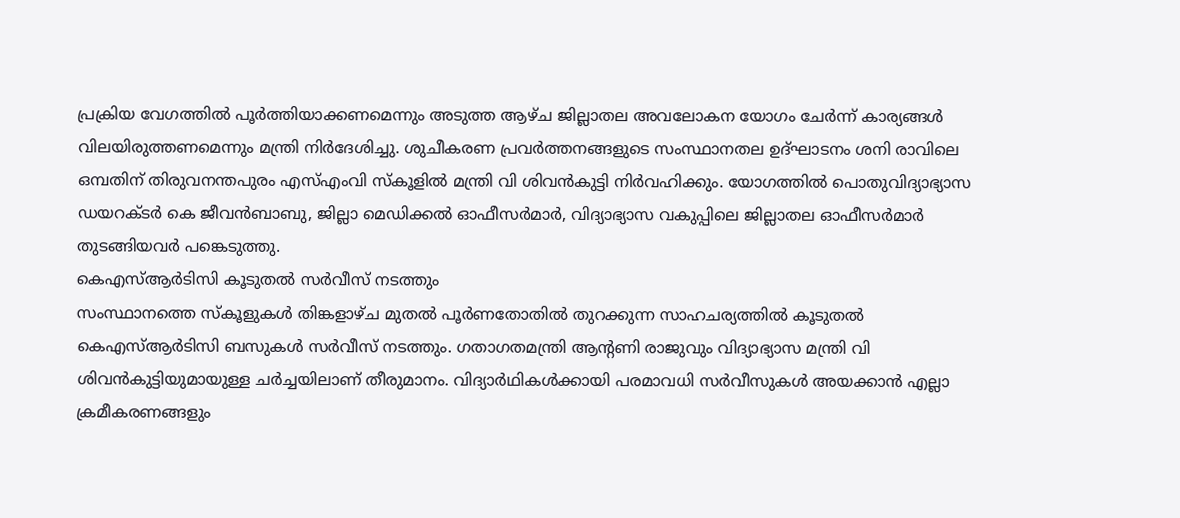പ്രക്രിയ വേഗത്തിൽ പൂർത്തിയാക്കണമെന്നും അടുത്ത ആഴ്ച ജില്ലാതല അവലോകന യോഗം ചേർന്ന് കാര്യങ്ങൾ വിലയിരുത്തണമെന്നും മന്ത്രി നിർദേശിച്ചു. ശുചീകരണ പ്രവർത്തനങ്ങളുടെ സംസ്ഥാനതല ഉദ്ഘാടനം ശനി രാവിലെ ഒമ്പതിന് തിരുവനന്തപുരം എസ്എംവി സ്കൂളിൽ മന്ത്രി വി ശിവൻകുട്ടി നിർവഹിക്കും. യോഗത്തിൽ പൊതുവിദ്യാഭ്യാസ ഡയറക്ടർ കെ ജീവൻബാബു, ജില്ലാ മെഡിക്കൽ ഓഫീസർമാർ, വിദ്യാഭ്യാസ വകുപ്പിലെ ജില്ലാതല ഓഫീസർമാർ തുടങ്ങിയവർ പങ്കെടുത്തു.
കെഎസ്ആർടിസി കൂടുതൽ സർവീസ് നടത്തും
സംസ്ഥാനത്തെ സ്കൂളുകൾ തിങ്കളാഴ്ച മുതൽ പൂർണതോതിൽ തുറക്കുന്ന സാഹചര്യത്തിൽ കൂടുതൽ കെഎസ്ആർടിസി ബസുകൾ സർവീസ് നടത്തും. ഗതാഗതമന്ത്രി ആന്റണി രാജുവും വിദ്യാഭ്യാസ മന്ത്രി വി ശിവൻകുട്ടിയുമായുള്ള ചർച്ചയിലാണ് തീരുമാനം. വിദ്യാർഥികൾക്കായി പരമാവധി സർവീസുകൾ അയക്കാൻ എല്ലാ ക്രമീകരണങ്ങളും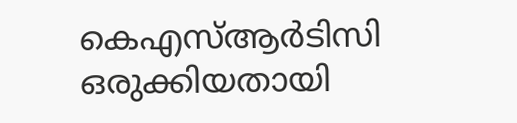കെഎസ്ആർടിസി ഒരുക്കിയതായി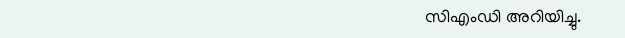സിഎംഡി അറിയിച്ചു.